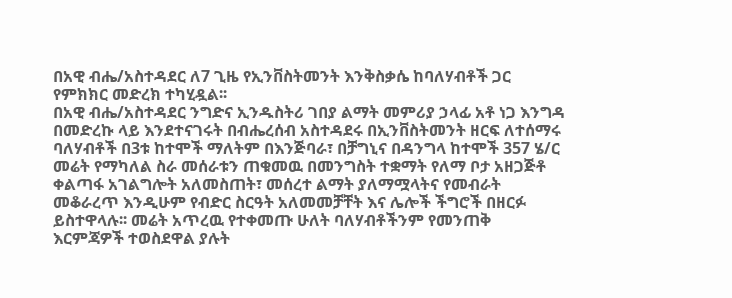በአዊ ብሔ/አስተዳደር ለ7 ጊዜ የኢንቨስትመንት እንቅስቃሴ ከባለሃብቶች ጋር የምክክር መድረክ ተካሂዷል፡፡
በአዊ ብሔ/አስተዳደር ንግድና ኢንዱስትሪ ገበያ ልማት መምሪያ ኃላፊ አቶ ነጋ እንግዳ በመድረኩ ላይ እንደተናገሩት በብሔረሰብ አስተዳደሩ በኢንቨስትመንት ዘርፍ ለተሰማሩ ባለሃብቶች በ3ቱ ከተሞች ማለትም በእንጅባራ፣ በቻግኒና በዳንግላ ከተሞች 357 ሄ/ር መሬት የማካለል ስራ መሰራቱን ጠቁመዉ በመንግስት ተቋማት የለማ ቦታ አዘጋጅቶ ቀልጣፋ አገልግሎት አለመስጠት፣ መሰረተ ልማት ያለማሟላትና የመብራት መቆራረጥ እንዲሁም የብድር ስርዓት አለመመቻቸት እና ሌሎች ችግሮች በዘርፉ ይስተዋላሉ፡፡ መሬት አጥረዉ የተቀመጡ ሁለት ባለሃብቶችንም የመንጠቅ እርምጃዎች ተወስደዋል ያሉት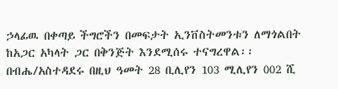ኃላፊዉ በቀጣይ ችግሮችን በመፍታት ኢንቨስትመንቱን ለማጎልበት ከአጋር አካላት ጋር በቅንጅት እንደሚሰሩ ተናግረዋል፡፡
በብሔ/አስተዳደሩ በዚህ ዓመት 28 ቢሊየን 103 ሚሊየን 002 ሺ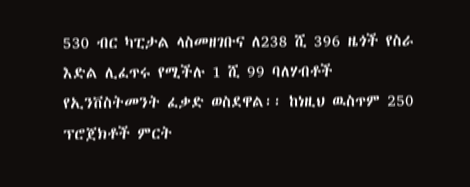530 ብር ካፒታል ላስመዘገቡና ለ238 ሺ 396 ዜጎች የስራ እድል ሊፈጥሩ የሚችሉ 1 ሺ 99 ባለሃብቶች የኢንቨስትመንት ፈቃድ ወስደዋል፡፡ ከነዚህ ዉስጥም 250 ፕሮጀክቶች ምርት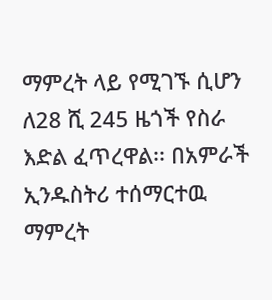ማምረት ላይ የሚገኙ ሲሆን ለ28 ሺ 245 ዜጎች የስራ እድል ፈጥረዋል፡፡ በአምራች ኢንዱስትሪ ተሰማርተዉ ማምረት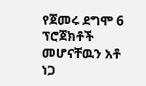የጀመሩ ደግሞ 6 ፕሮጀክቶች መሆናቸዉን አቶ ነጋ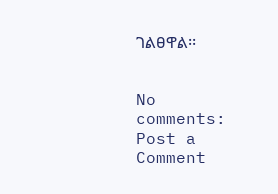ገልፀዋል፡፡


No comments:
Post a Comment